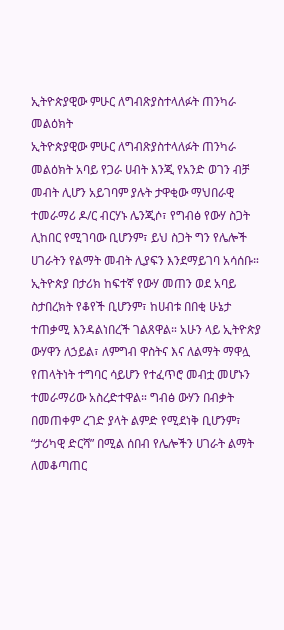ኢትዮጵያዊው ምሁር ለግብጽያስተላለፉት ጠንካራ መልዕክት
ኢትዮጵያዊው ምሁር ለግብጽያስተላለፉት ጠንካራ መልዕክት አባይ የጋራ ሀብት እንጂ የአንድ ወገን ብቻ መብት ሊሆን አይገባም ያሉት ታዋቂው ማህበራዊ ተመራማሪ ዶ/ር ብርሃኑ ሌንጂሶ፣ የግብፅ የውሃ ስጋት ሊከበር የሚገባው ቢሆንም፣ ይህ ስጋት ግን የሌሎች ሀገራትን የልማት መብት ሊያፍን እንደማይገባ አሳሰቡ። ኢትዮጵያ በታሪክ ከፍተኛ የውሃ መጠን ወደ አባይ ስታበረክት የቆየች ቢሆንም፣ ከሀብቱ በበቂ ሁኔታ ተጠቃሚ እንዳልነበረች ገልጸዋል። አሁን ላይ ኢትዮጵያ ውሃዋን ለኃይል፣ ለምግብ ዋስትና እና ለልማት ማዋሏ የጠላትነት ተግባር ሳይሆን የተፈጥሮ መብቷ መሆኑን ተመራማሪው አስረድተዋል። ግብፅ ውሃን በብቃት በመጠቀም ረገድ ያላት ልምድ የሚደነቅ ቢሆንም፣ “ታሪካዊ ድርሻ” በሚል ሰበብ የሌሎችን ሀገራት ልማት ለመቆጣጠር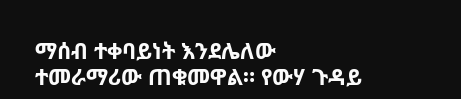ማሰብ ተቀባይነት እንደሌለው ተመራማሪው ጠቁመዋል። የውሃ ጉዳይ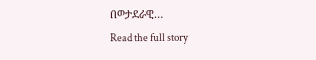በወታደራዊ…
Read the full story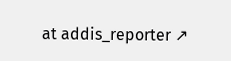at addis_reporter ↗